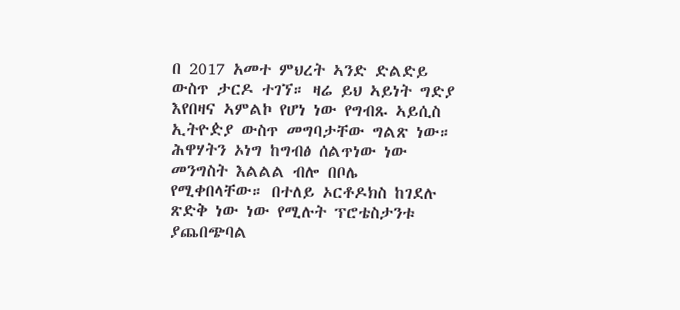በ 2017 አመተ ምህረት ኣንድ ድልድይ ውስጥ ታርዶ ተገኘ። ዛሬ ይህ ኣይነት ግድያ እየበዛና ኣምልኮ የሆነ ነው የግብጹ ኣይሲስ ኢትዮዽያ ውስጥ መግባታቸው ግልጽ ነው። ሕዋሃትን ኦነግ ከግብፅ ሰልጥነው ነው መንግስት እልልል ብሎ በቦሌ የሚቀበላቸው። በተለይ ኦርቶዶክስ ከገደሉ ጽድቅ ነው ነው የሚሉት ፕሮቴስታንቱ ያጨበጭባል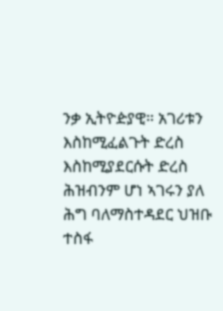ንቃ ኢትዮዽያዊ። አገሪቱን እስከሚፈልጉት ድረስ እስከሚያደርሱት ድረስ ሕዝብንም ሆነ ኣገሩን ያለ ሕግ ባለማስተዳደር ህዝቡ ተስፋ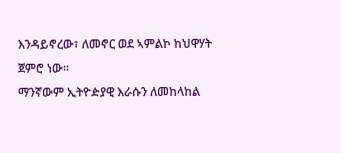እንዳይኖረው፣ ለመኖር ወደ ኣምልኮ ከህዋሃት ጀምሮ ነው።
ማንኛውም ኢትዮዽያዊ እራሱን ለመከላከል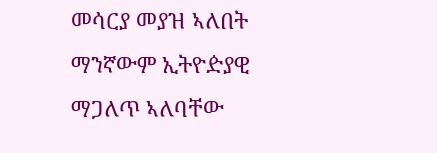መሳርያ መያዝ ኣለበት
ማንኛውም ኢትዮዽያዊ ማጋለጥ ኣለባቸው